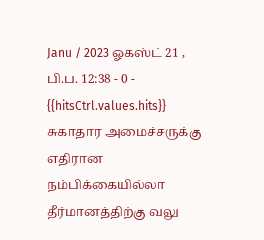Janu / 2023 ஓகஸ்ட் 21 , பி.ப. 12:38 - 0 - {{hitsCtrl.values.hits}}
சுகாதார அமைச்சருக்கு எதிரான நம்பிக்கையில்லா தீர்மானத்திற்கு வலு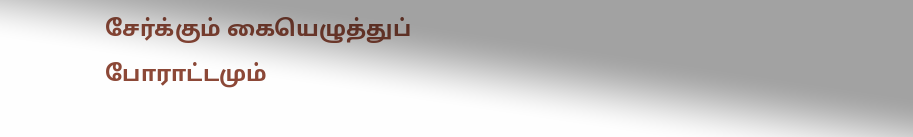சேர்க்கும் கையெழுத்துப் போராட்டமும்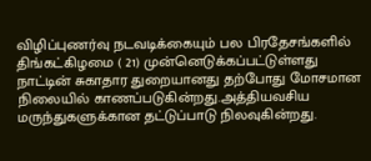விழிப்புணர்வு நடவடிக்கையும் பல பிரதேசங்களில் திங்கட்கிழமை ( 21) முன்னெடுக்கப்பட்டுள்ளது
நாட்டின் சுகாதார துறையானது தற்போது மோசமான நிலையில் காணப்படுகின்றது.அத்தியவசிய மருந்துகளுக்கான தட்டுப்பாடு நிலவுகின்றது.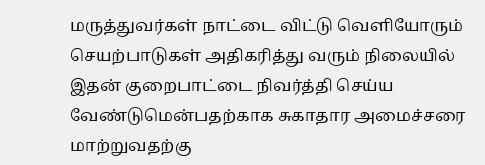மருத்துவர்கள் நாட்டை விட்டு வெளியோரும் செயற்பாடுகள் அதிகரித்து வரும் நிலையில் இதன் குறைபாட்டை நிவர்த்தி செய்ய வேண்டுமென்பதற்காக சுகாதார அமைச்சரை மாற்றுவதற்கு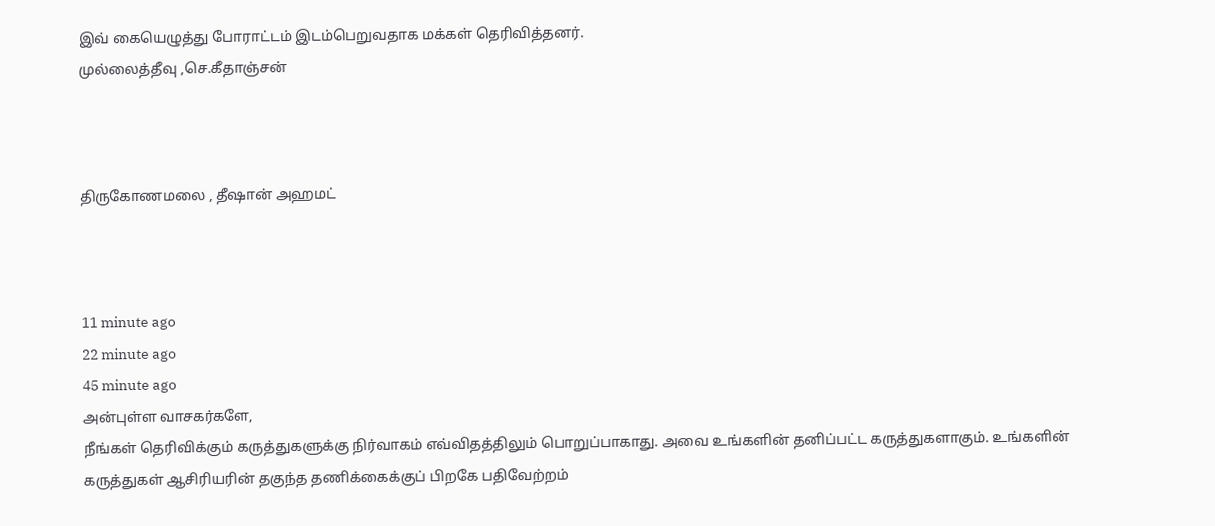இவ் கையெழுத்து போராட்டம் இடம்பெறுவதாக மக்கள் தெரிவித்தனர்.
முல்லைத்தீவு ,செ.கீதாஞ்சன்



திருகோணமலை , தீஷான் அஹமட்



11 minute ago
22 minute ago
45 minute ago
அன்புள்ள வாசகர்களே,
நீங்கள் தெரிவிக்கும் கருத்துகளுக்கு நிர்வாகம் எவ்விதத்திலும் பொறுப்பாகாது. அவை உங்களின் தனிப்பட்ட கருத்துகளாகும். உங்களின் கருத்துகள் ஆசிரியரின் தகுந்த தணிக்கைக்குப் பிறகே பதிவேற்றம்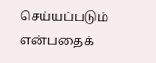செய்யப்படும் என்பதைக்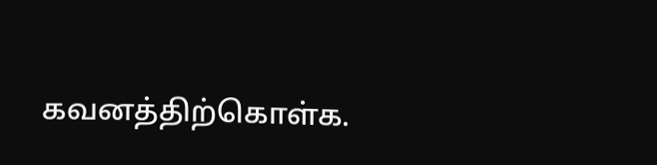கவனத்திற்கொள்க.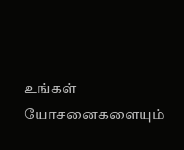உங்கள் யோசனைகளையும்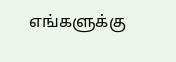எங்களுக்கு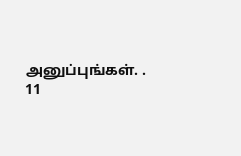அனுப்புங்கள். .
11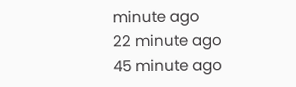minute ago
22 minute ago
45 minute ago